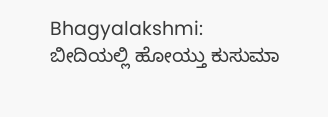Bhagyalakshmi: ಬೀದಿಯಲ್ಲಿ ಹೋಯ್ತು ಕುಸುಮಾ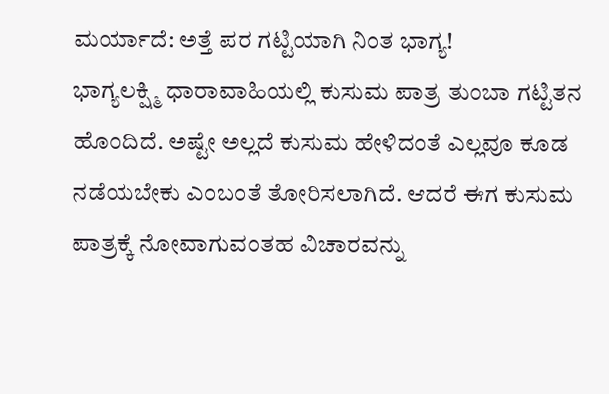ಮರ್ಯಾದೆ: ಅತ್ತೆ ಪರ ಗಟ್ಟಿಯಾಗಿ ನಿಂತ ಭಾಗ್ಯ!
ಭಾಗ್ಯಲಕ್ಷ್ಮಿ ಧಾರಾವಾಹಿಯಲ್ಲಿ ಕುಸುಮ ಪಾತ್ರ ತುಂಬಾ ಗಟ್ಟಿತನ ಹೊಂದಿದೆ. ಅಷ್ಟೇ ಅಲ್ಲದೆ ಕುಸುಮ ಹೇಳಿದಂತೆ ಎಲ್ಲವೂ ಕೂಡ ನಡೆಯಬೇಕು ಎಂಬಂತೆ ತೋರಿಸಲಾಗಿದೆ. ಆದರೆ ಈಗ ಕುಸುಮ ಪಾತ್ರಕ್ಕೆ ನೋವಾಗುವಂತಹ ವಿಚಾರವನ್ನು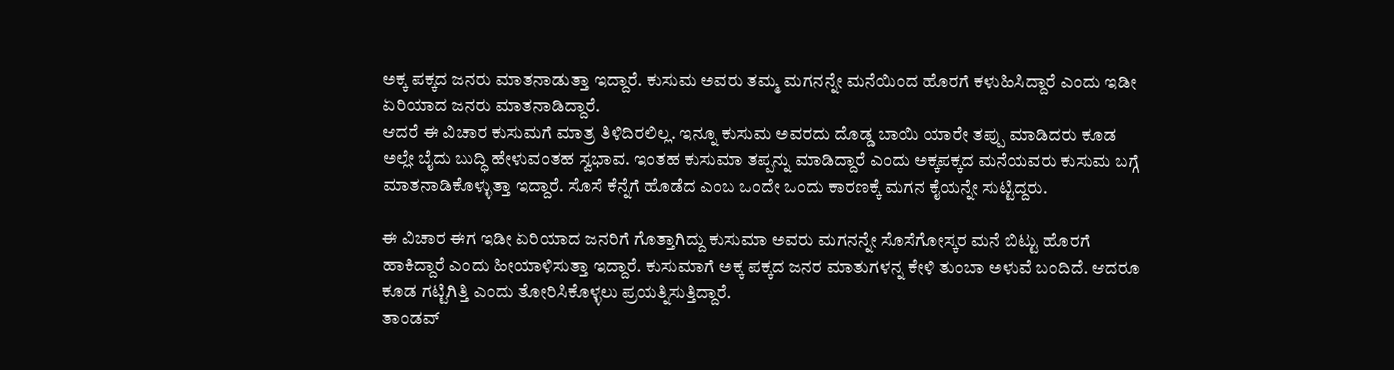ಅಕ್ಕ ಪಕ್ಕದ ಜನರು ಮಾತನಾಡುತ್ತಾ ಇದ್ದಾರೆ. ಕುಸುಮ ಅವರು ತಮ್ಮ ಮಗನನ್ನೇ ಮನೆಯಿಂದ ಹೊರಗೆ ಕಳುಹಿಸಿದ್ದಾರೆ ಎಂದು ಇಡೀ ಏರಿಯಾದ ಜನರು ಮಾತನಾಡಿದ್ದಾರೆ.
ಆದರೆ ಈ ವಿಚಾರ ಕುಸುಮಗೆ ಮಾತ್ರ ತಿಳಿದಿರಲಿಲ್ಲ. ಇನ್ನೂ ಕುಸುಮ ಅವರದು ದೊಡ್ಡ ಬಾಯಿ ಯಾರೇ ತಪ್ಪು ಮಾಡಿದರು ಕೂಡ ಅಲ್ಲೇ ಬೈದು ಬುದ್ಧಿ ಹೇಳುವಂತಹ ಸ್ವಭಾವ. ಇಂತಹ ಕುಸುಮಾ ತಪ್ಪನ್ನು ಮಾಡಿದ್ದಾರೆ ಎಂದು ಅಕ್ಕಪಕ್ಕದ ಮನೆಯವರು ಕುಸುಮ ಬಗ್ಗೆ ಮಾತನಾಡಿಕೊಳ್ಳುತ್ತಾ ಇದ್ದಾರೆ. ಸೊಸೆ ಕೆನ್ನೆಗೆ ಹೊಡೆದ ಎಂಬ ಒಂದೇ ಒಂದು ಕಾರಣಕ್ಕೆ ಮಗನ ಕೈಯನ್ನೇ ಸುಟ್ಟಿದ್ದರು.

ಈ ವಿಚಾರ ಈಗ ಇಡೀ ಏರಿಯಾದ ಜನರಿಗೆ ಗೊತ್ತಾಗಿದ್ದು ಕುಸುಮಾ ಅವರು ಮಗನನ್ನೇ ಸೊಸೆಗೋಸ್ಕರ ಮನೆ ಬಿಟ್ಟು ಹೊರಗೆ ಹಾಕಿದ್ದಾರೆ ಎಂದು ಹೀಯಾಳಿಸುತ್ತಾ ಇದ್ದಾರೆ. ಕುಸುಮಾಗೆ ಅಕ್ಕ ಪಕ್ಕದ ಜನರ ಮಾತುಗಳನ್ನ ಕೇಳಿ ತುಂಬಾ ಅಳುವೆ ಬಂದಿದೆ. ಆದರೂ ಕೂಡ ಗಟ್ಟಿಗಿತ್ತಿ ಎಂದು ತೋರಿಸಿಕೊಳ್ಳಲು ಪ್ರಯತ್ನಿಸುತ್ತಿದ್ದಾರೆ.
ತಾಂಡವ್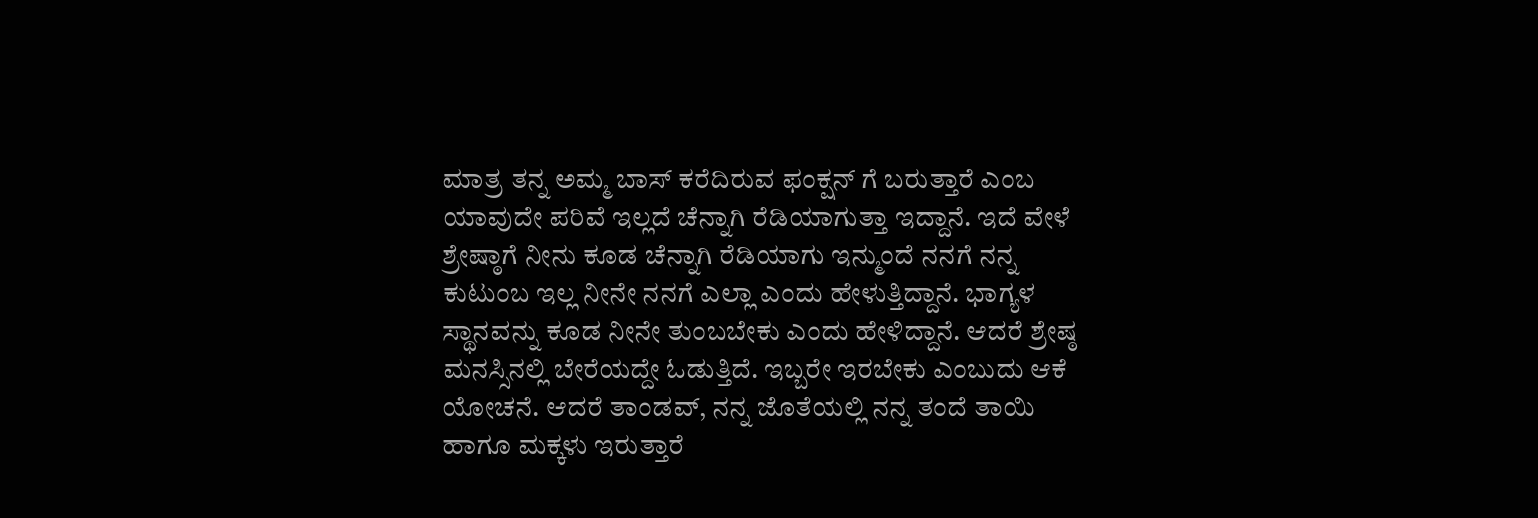ಮಾತ್ರ ತನ್ನ ಅಮ್ಮ ಬಾಸ್ ಕರೆದಿರುವ ಫಂಕ್ಷನ್ ಗೆ ಬರುತ್ತಾರೆ ಎಂಬ ಯಾವುದೇ ಪರಿವೆ ಇಲ್ಲದೆ ಚೆನ್ನಾಗಿ ರೆಡಿಯಾಗುತ್ತಾ ಇದ್ದಾನೆ. ಇದೆ ವೇಳೆ ಶ್ರೇಷ್ಠಾಗೆ ನೀನು ಕೂಡ ಚೆನ್ನಾಗಿ ರೆಡಿಯಾಗು ಇನ್ಮುಂದೆ ನನಗೆ ನನ್ನ ಕುಟುಂಬ ಇಲ್ಲ ನೀನೇ ನನಗೆ ಎಲ್ಲಾ ಎಂದು ಹೇಳುತ್ತಿದ್ದಾನೆ. ಭಾಗ್ಯಳ ಸ್ಥಾನವನ್ನು ಕೂಡ ನೀನೇ ತುಂಬಬೇಕು ಎಂದು ಹೇಳಿದ್ದಾನೆ. ಆದರೆ ಶ್ರೇಷ್ಠ ಮನಸ್ಸಿನಲ್ಲಿ ಬೇರೆಯದ್ದೇ ಓಡುತ್ತಿದೆ. ಇಬ್ಬರೇ ಇರಬೇಕು ಎಂಬುದು ಆಕೆ ಯೋಚನೆ. ಆದರೆ ತಾಂಡವ್, ನನ್ನ ಜೊತೆಯಲ್ಲಿ ನನ್ನ ತಂದೆ ತಾಯಿ ಹಾಗೂ ಮಕ್ಕಳು ಇರುತ್ತಾರೆ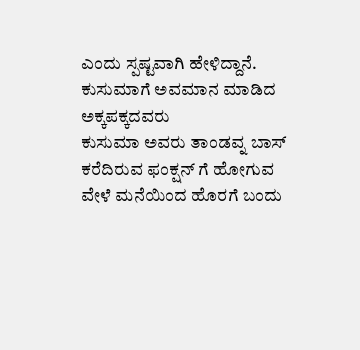ಎಂದು ಸ್ಪಷ್ಟವಾಗಿ ಹೇಳಿದ್ದಾನೆ.
ಕುಸುಮಾಗೆ ಅವಮಾನ ಮಾಡಿದ ಅಕ್ಕಪಕ್ಕದವರು
ಕುಸುಮಾ ಅವರು ತಾಂಡವ್ನ ಬಾಸ್ ಕರೆದಿರುವ ಫಂಕ್ಷನ್ ಗೆ ಹೋಗುವ ವೇಳೆ ಮನೆಯಿಂದ ಹೊರಗೆ ಬಂದು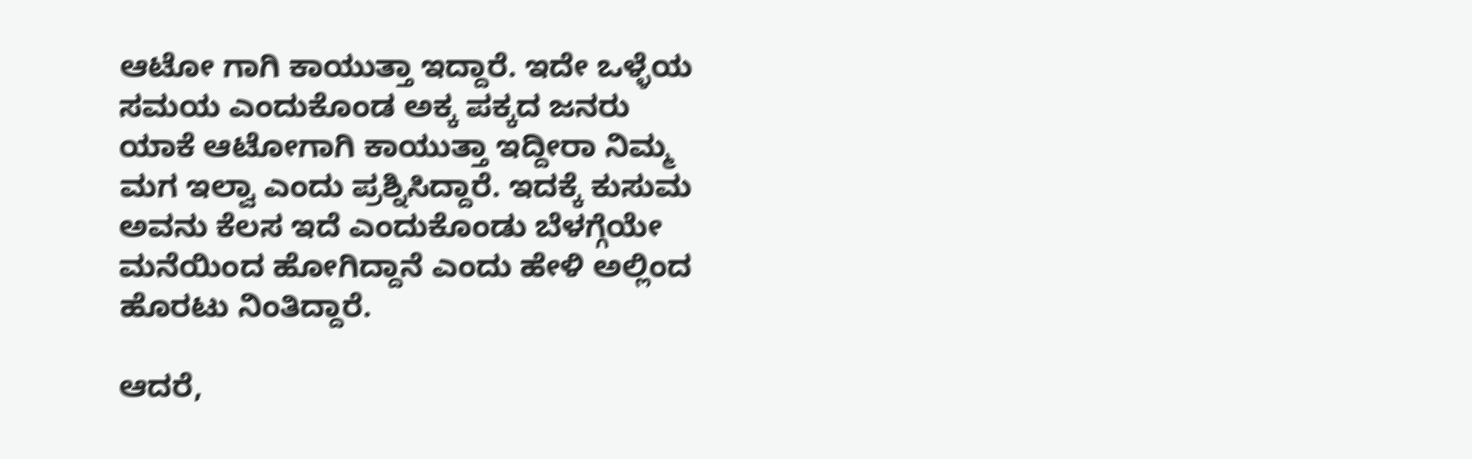ಆಟೋ ಗಾಗಿ ಕಾಯುತ್ತಾ ಇದ್ದಾರೆ. ಇದೇ ಒಳ್ಳೆಯ ಸಮಯ ಎಂದುಕೊಂಡ ಅಕ್ಕ ಪಕ್ಕದ ಜನರು ಯಾಕೆ ಆಟೋಗಾಗಿ ಕಾಯುತ್ತಾ ಇದ್ದೀರಾ ನಿಮ್ಮ ಮಗ ಇಲ್ವಾ ಎಂದು ಪ್ರಶ್ನಿಸಿದ್ದಾರೆ. ಇದಕ್ಕೆ ಕುಸುಮ ಅವನು ಕೆಲಸ ಇದೆ ಎಂದುಕೊಂಡು ಬೆಳಗ್ಗೆಯೇ ಮನೆಯಿಂದ ಹೋಗಿದ್ದಾನೆ ಎಂದು ಹೇಳಿ ಅಲ್ಲಿಂದ ಹೊರಟು ನಿಂತಿದ್ದಾರೆ.

ಆದರೆ,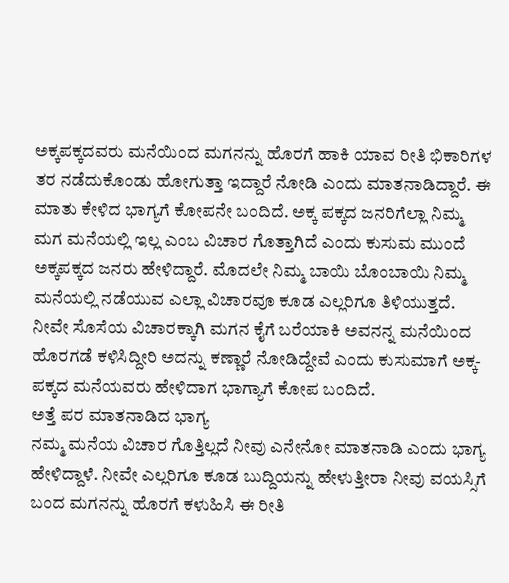ಅಕ್ಕಪಕ್ಕದವರು ಮನೆಯಿಂದ ಮಗನನ್ನು ಹೊರಗೆ ಹಾಕಿ ಯಾವ ರೀತಿ ಭಿಕಾರಿಗಳ ತರ ನಡೆದುಕೊಂಡು ಹೋಗುತ್ತಾ ಇದ್ದಾರೆ ನೋಡಿ ಎಂದು ಮಾತನಾಡಿದ್ದಾರೆ. ಈ ಮಾತು ಕೇಳಿದ ಭಾಗ್ಯಗೆ ಕೋಪನೇ ಬಂದಿದೆ. ಅಕ್ಕ ಪಕ್ಕದ ಜನರಿಗೆಲ್ಲಾ ನಿಮ್ಮ ಮಗ ಮನೆಯಲ್ಲಿ ಇಲ್ಲ ಎಂಬ ವಿಚಾರ ಗೊತ್ತಾಗಿದೆ ಎಂದು ಕುಸುಮ ಮುಂದೆ ಅಕ್ಕಪಕ್ಕದ ಜನರು ಹೇಳಿದ್ದಾರೆ. ಮೊದಲೇ ನಿಮ್ಮ ಬಾಯಿ ಬೊಂಬಾಯಿ ನಿಮ್ಮ ಮನೆಯಲ್ಲಿ ನಡೆಯುವ ಎಲ್ಲಾ ವಿಚಾರವೂ ಕೂಡ ಎಲ್ಲರಿಗೂ ತಿಳಿಯುತ್ತದೆ. ನೀವೇ ಸೊಸೆಯ ವಿಚಾರಕ್ಕಾಗಿ ಮಗನ ಕೈಗೆ ಬರೆಯಾಕಿ ಅವನನ್ನ ಮನೆಯಿಂದ ಹೊರಗಡೆ ಕಳಿಸಿದ್ದೀರಿ ಅದನ್ನು ಕಣ್ಣಾರೆ ನೋಡಿದ್ದೇವೆ ಎಂದು ಕುಸುಮಾಗೆ ಅಕ್ಕ-ಪಕ್ಕದ ಮನೆಯವರು ಹೇಳಿದಾಗ ಭಾಗ್ಯಾಗೆ ಕೋಪ ಬಂದಿದೆ.
ಅತ್ತೆ ಪರ ಮಾತನಾಡಿದ ಭಾಗ್ಯ
ನಮ್ಮ ಮನೆಯ ವಿಚಾರ ಗೊತ್ತಿಲ್ಲದೆ ನೀವು ಎನೇನೋ ಮಾತನಾಡಿ ಎಂದು ಭಾಗ್ಯ ಹೇಳಿದ್ದಾಳೆ. ನೀವೇ ಎಲ್ಲರಿಗೂ ಕೂಡ ಬುದ್ದಿಯನ್ನು ಹೇಳುತ್ತೀರಾ ನೀವು ವಯಸ್ಸಿಗೆ ಬಂದ ಮಗನನ್ನು ಹೊರಗೆ ಕಳುಹಿಸಿ ಈ ರೀತಿ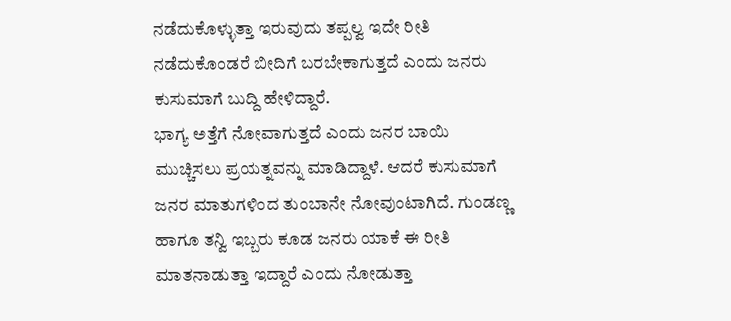ನಡೆದುಕೊಳ್ಳುತ್ತಾ ಇರುವುದು ತಪ್ಪಲ್ವ ಇದೇ ರೀತಿ ನಡೆದುಕೊಂಡರೆ ಬೀದಿಗೆ ಬರಬೇಕಾಗುತ್ತದೆ ಎಂದು ಜನರು ಕುಸುಮಾಗೆ ಬುದ್ದಿ ಹೇಳಿದ್ದಾರೆ.
ಭಾಗ್ಯ ಅತ್ತೆಗೆ ನೋವಾಗುತ್ತದೆ ಎಂದು ಜನರ ಬಾಯಿ ಮುಚ್ಚಿಸಲು ಪ್ರಯತ್ನವನ್ನು ಮಾಡಿದ್ದಾಳೆ. ಆದರೆ ಕುಸುಮಾಗೆ ಜನರ ಮಾತುಗಳಿಂದ ತುಂಬಾನೇ ನೋವುಂಟಾಗಿದೆ. ಗುಂಡಣ್ಣ ಹಾಗೂ ತನ್ವಿ ಇಬ್ಬರು ಕೂಡ ಜನರು ಯಾಕೆ ಈ ರೀತಿ ಮಾತನಾಡುತ್ತಾ ಇದ್ದಾರೆ ಎಂದು ನೋಡುತ್ತಾ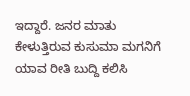ಇದ್ದಾರೆ. ಜನರ ಮಾತು ಕೇಳುತ್ತಿರುವ ಕುಸುಮಾ ಮಗನಿಗೆ ಯಾವ ರೀತಿ ಬುದ್ದಿ ಕಲಿಸಿ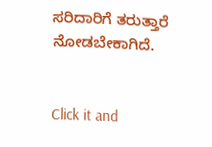ಸರಿದಾರಿಗೆ ತರುತ್ತಾರೆ ನೋಡಬೇಕಾಗಿದೆ.


Click it and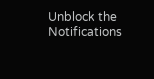Unblock the Notifications